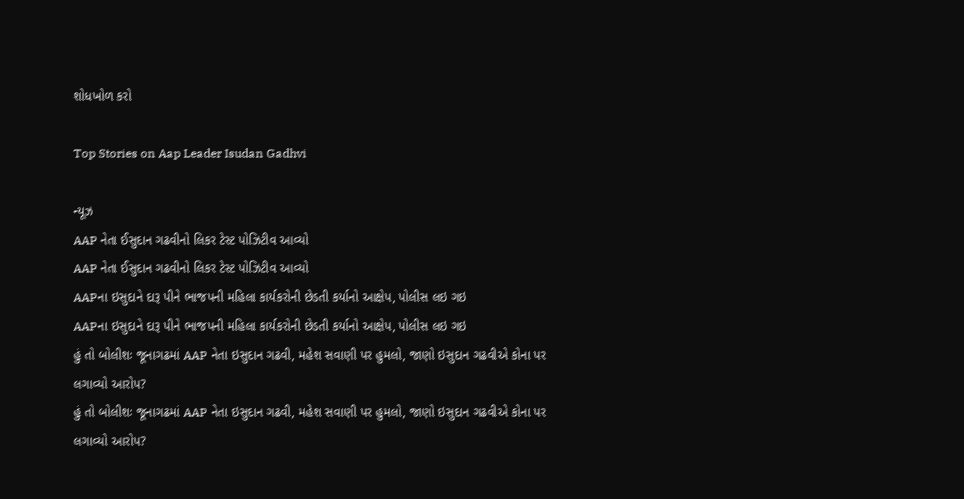શોધખોળ કરો

Top Stories on Aap Leader Isudan Gadhvi

ન્યૂઝ
AAP નેતા ઈસુદાન ગઢવીનો લિકર ટેસ્ટ પોઝિટીવ આવ્યો
AAP નેતા ઈસુદાન ગઢવીનો લિકર ટેસ્ટ પોઝિટીવ આવ્યો
AAPના ઇસુદાને દારૂ પીને ભાજપની મહિલા કાર્યકરોની છેડતી કર્યાનો આક્ષેપ, પોલીસ લઇ ગઇ
AAPના ઇસુદાને દારૂ પીને ભાજપની મહિલા કાર્યકરોની છેડતી કર્યાનો આક્ષેપ, પોલીસ લઇ ગઇ
હું તો બોલીશઃ જૂનાગઢમાં AAP નેતા ઇસુદાન ગઢવી, મહેશ સવાણી પર હુમલો, જાણો ઇસુદાન ગઢવીએ કોના પર લગાવ્યો આરોપ?
હું તો બોલીશઃ જૂનાગઢમાં AAP નેતા ઇસુદાન ગઢવી, મહેશ સવાણી પર હુમલો, જાણો ઇસુદાન ગઢવીએ કોના પર લગાવ્યો આરોપ?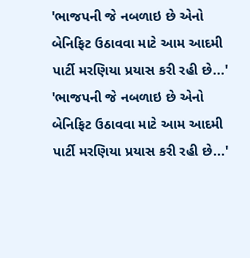'ભાજપની જે નબળાઇ છે એનો બેનિફિટ ઉઠાવવા માટે આમ આદમી પાર્ટી મરણિયા પ્રયાસ કરી રહી છે...'
'ભાજપની જે નબળાઇ છે એનો બેનિફિટ ઉઠાવવા માટે આમ આદમી પાર્ટી મરણિયા પ્રયાસ કરી રહી છે...'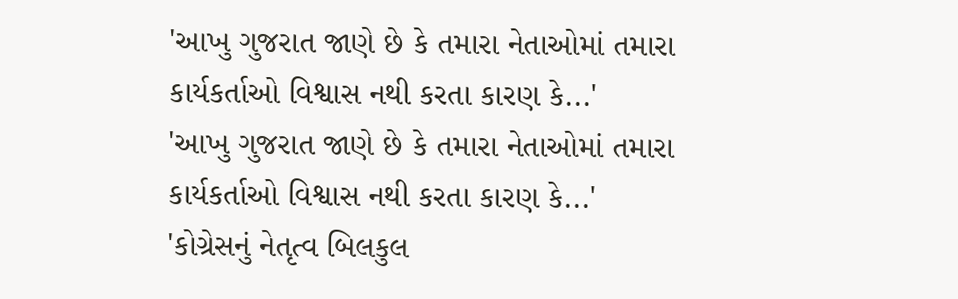'આખુ ગુજરાત જાણે છે કે તમારા નેતાઓમાં તમારા કાર્યકર્તાઓ વિશ્વાસ નથી કરતા કારણ કે...'
'આખુ ગુજરાત જાણે છે કે તમારા નેતાઓમાં તમારા કાર્યકર્તાઓ વિશ્વાસ નથી કરતા કારણ કે...'
'કોગ્રેસનું નેતૃત્વ બિલકુલ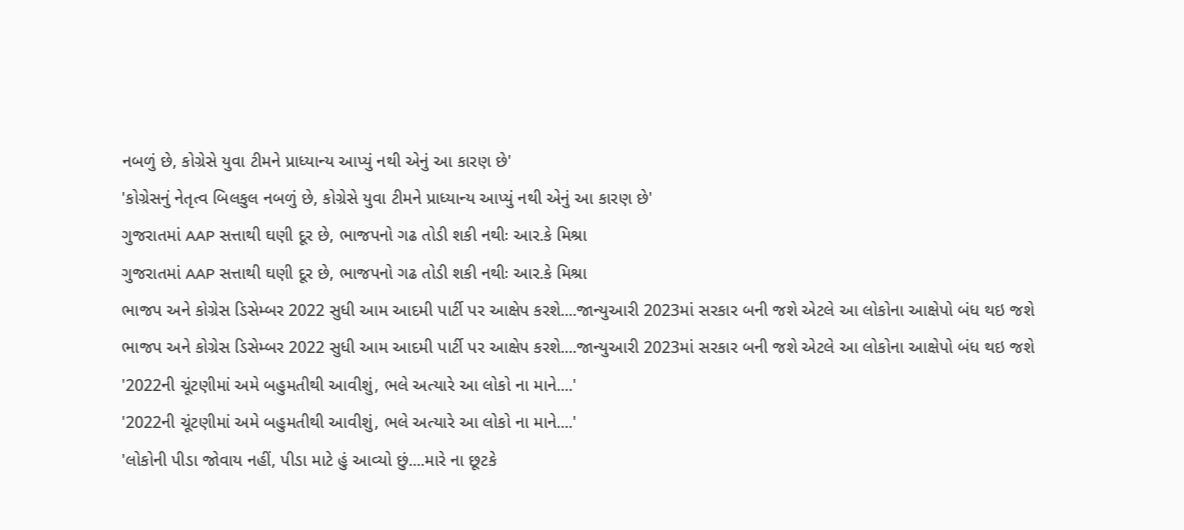નબળું છે, કોગ્રેસે યુવા ટીમને પ્રાધ્યાન્ય આપ્યું નથી એનું આ કારણ છે'
'કોગ્રેસનું નેતૃત્વ બિલકુલ નબળું છે, કોગ્રેસે યુવા ટીમને પ્રાધ્યાન્ય આપ્યું નથી એનું આ કારણ છે'
ગુજરાતમાં AAP સત્તાથી ઘણી દૂર છે, ભાજપનો ગઢ તોડી શકી નથીઃ આર.કે મિશ્રા
ગુજરાતમાં AAP સત્તાથી ઘણી દૂર છે, ભાજપનો ગઢ તોડી શકી નથીઃ આર.કે મિશ્રા
ભાજપ અને કોગ્રેસ ડિસેમ્બર 2022 સુધી આમ આદમી પાર્ટી પર આક્ષેપ કરશે....જાન્યુઆરી 2023માં સરકાર બની જશે એટલે આ લોકોના આક્ષેપો બંધ થઇ જશે
ભાજપ અને કોગ્રેસ ડિસેમ્બર 2022 સુધી આમ આદમી પાર્ટી પર આક્ષેપ કરશે....જાન્યુઆરી 2023માં સરકાર બની જશે એટલે આ લોકોના આક્ષેપો બંધ થઇ જશે
'2022ની ચૂંટણીમાં અમે બહુમતીથી આવીશું, ભલે અત્યારે આ લોકો ના માને....'
'2022ની ચૂંટણીમાં અમે બહુમતીથી આવીશું, ભલે અત્યારે આ લોકો ના માને....'
'લોકોની પીડા જોવાય નહીં, પીડા માટે હું આવ્યો છું....મારે ના છૂટકે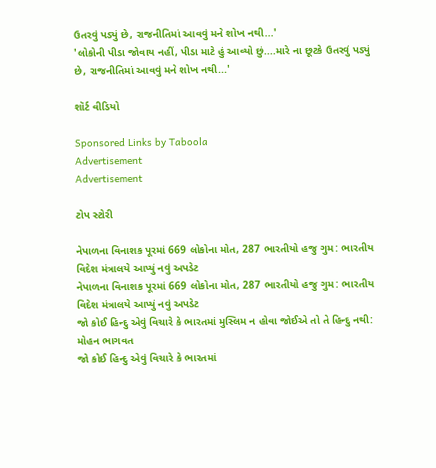ઉતરવું પડ્યું છે, રાજનીતિમાં આવવું મને શોખ નથી...'
'લોકોની પીડા જોવાય નહીં, પીડા માટે હું આવ્યો છું....મારે ના છૂટકે ઉતરવું પડ્યું છે, રાજનીતિમાં આવવું મને શોખ નથી...'

શૉર્ટ વીડિયો

Sponsored Links by Taboola
Advertisement
Advertisement

ટોપ સ્ટોરી

નેપાળના વિનાશક પૂરમાં 669 લોકોના મોત, 287 ભારતીયો હજુ ગુમ: ભારતીય વિદેશ મંત્રાલયે આપ્યું નવું અપડેટ
નેપાળના વિનાશક પૂરમાં 669 લોકોના મોત, 287 ભારતીયો હજુ ગુમ: ભારતીય વિદેશ મંત્રાલયે આપ્યું નવું અપડેટ
જો કોઈ હિન્દુ એવું વિચારે કે ભારતમાં મુસ્લિમ ન હોવા જોઈએ તો તે હિન્દુ નથી: મોહન ભાગવત
જો કોઈ હિન્દુ એવું વિચારે કે ભારતમાં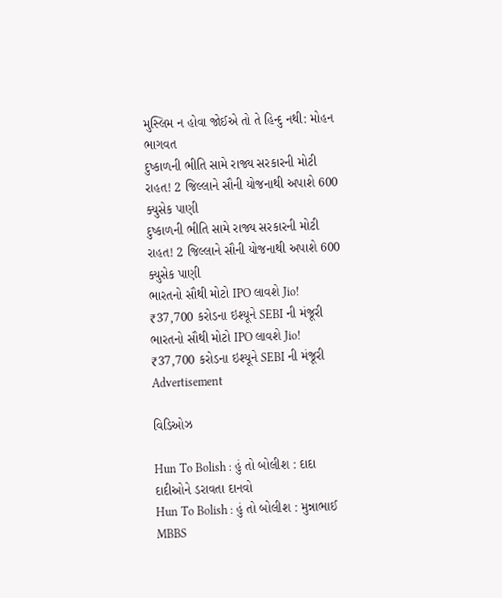મુસ્લિમ ન હોવા જોઈએ તો તે હિન્દુ નથી: મોહન ભાગવત
દુષ્કાળની ભીતિ સામે રાજ્ય સરકારની મોટી રાહત! 2 જિલ્લાને સૌની યોજનાથી અપાશે 600 ક્યુસેક પાણી
દુષ્કાળની ભીતિ સામે રાજ્ય સરકારની મોટી રાહત! 2 જિલ્લાને સૌની યોજનાથી અપાશે 600 ક્યુસેક પાણી
ભારતનો સૌથી મોટો IPO લાવશે Jio! ₹37,700 કરોડના ઇશ્યૂને SEBI ની મંજૂરી
ભારતનો સૌથી મોટો IPO લાવશે Jio! ₹37,700 કરોડના ઇશ્યૂને SEBI ની મંજૂરી
Advertisement

વિડિઓઝ

Hun To Bolish : હું તો બોલીશ : દાદા દાદીઓને ડરાવતા દાનવો
Hun To Bolish : હું તો બોલીશ : મુન્નાભાઈ MBBS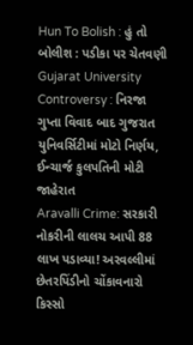Hun To Bolish : હું તો બોલીશ : પડીકા પર ચેતવણી
Gujarat University Controversy : નિરજા ગુપ્તા વિવાદ બાદ ગુજરાત યુનિવર્સિટીમાં મોટો નિર્ણય, ઈન્ચાર્જ કુલપતિની મોટી જાહેરાત
Aravalli Crime: સરકારી નોકરીની લાલચ આપી 88 લાખ પડાવ્યા! અરવલ્લીમાં છેતરપિંડીનો ચોંકાવનારો કિસ્સો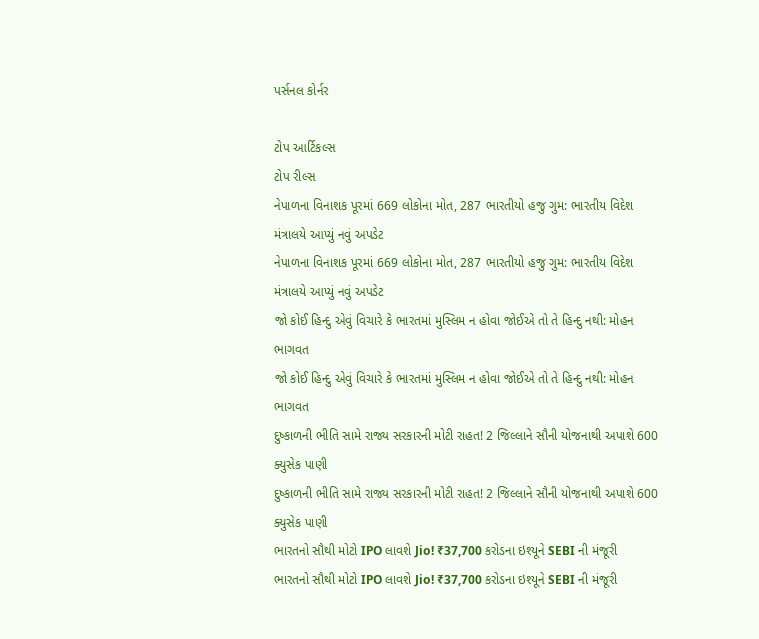પર્સનલ કોર્નર

ટોપ આર્ટિકલ્સ
ટોપ રીલ્સ
નેપાળના વિનાશક પૂરમાં 669 લોકોના મોત, 287 ભારતીયો હજુ ગુમ: ભારતીય વિદેશ મંત્રાલયે આપ્યું નવું અપડેટ
નેપાળના વિનાશક પૂરમાં 669 લોકોના મોત, 287 ભારતીયો હજુ ગુમ: ભારતીય વિદેશ મંત્રાલયે આપ્યું નવું અપડેટ
જો કોઈ હિન્દુ એવું વિચારે કે ભારતમાં મુસ્લિમ ન હોવા જોઈએ તો તે હિન્દુ નથી: મોહન ભાગવત
જો કોઈ હિન્દુ એવું વિચારે કે ભારતમાં મુસ્લિમ ન હોવા જોઈએ તો તે હિન્દુ નથી: મોહન ભાગવત
દુષ્કાળની ભીતિ સામે રાજ્ય સરકારની મોટી રાહત! 2 જિલ્લાને સૌની યોજનાથી અપાશે 600 ક્યુસેક પાણી
દુષ્કાળની ભીતિ સામે રાજ્ય સરકારની મોટી રાહત! 2 જિલ્લાને સૌની યોજનાથી અપાશે 600 ક્યુસેક પાણી
ભારતનો સૌથી મોટો IPO લાવશે Jio! ₹37,700 કરોડના ઇશ્યૂને SEBI ની મંજૂરી
ભારતનો સૌથી મોટો IPO લાવશે Jio! ₹37,700 કરોડના ઇશ્યૂને SEBI ની મંજૂરી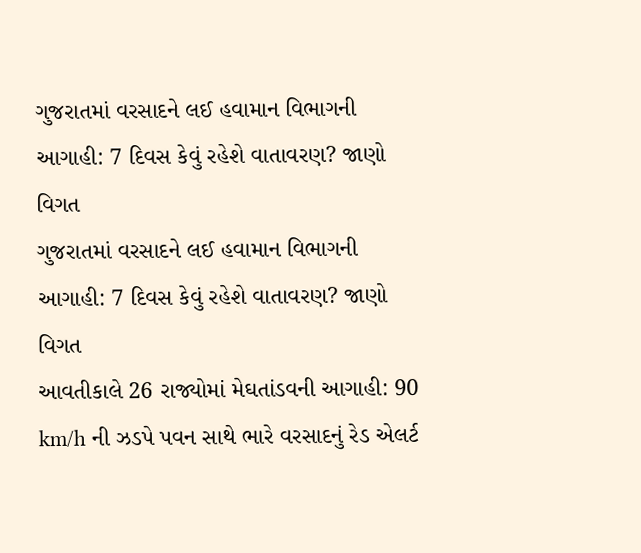ગુજરાતમાં વરસાદને લઈ હવામાન વિભાગની આગાહી: 7 દિવસ કેવું રહેશે વાતાવરણ? જાણો વિગત
ગુજરાતમાં વરસાદને લઈ હવામાન વિભાગની આગાહી: 7 દિવસ કેવું રહેશે વાતાવરણ? જાણો વિગત
આવતીકાલે 26 રાજ્યોમાં મેઘતાંડવની આગાહી: 90 km/h ની ઝડપે પવન સાથે ભારે વરસાદનું રેડ એલર્ટ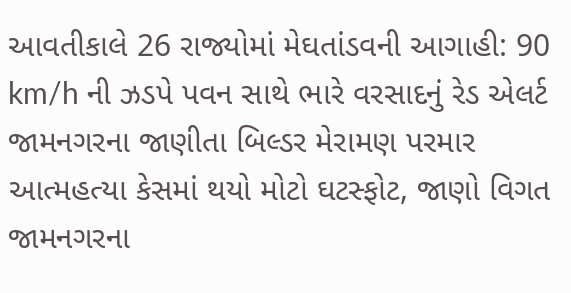આવતીકાલે 26 રાજ્યોમાં મેઘતાંડવની આગાહી: 90 km/h ની ઝડપે પવન સાથે ભારે વરસાદનું રેડ એલર્ટ
જામનગરના જાણીતા બિલ્ડર મેરામણ પરમાર આત્મહત્યા કેસમાં થયો મોટો ઘટસ્ફોટ, જાણો વિગત
જામનગરના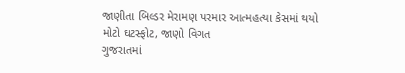જાણીતા બિલ્ડર મેરામણ પરમાર આત્મહત્યા કેસમાં થયો મોટો ઘટસ્ફોટ, જાણો વિગત
ગુજરાતમાં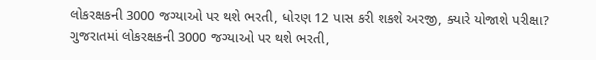લોકરક્ષકની 3000 જગ્યાઓ પર થશે ભરતી, ધોરણ 12 પાસ કરી શકશે અરજી, ક્યારે યોજાશે પરીક્ષા?
ગુજરાતમાં લોકરક્ષકની 3000 જગ્યાઓ પર થશે ભરતી,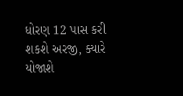ધોરણ 12 પાસ કરી શકશે અરજી, ક્યારે યોજાશે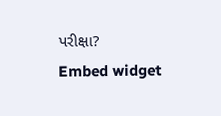પરીક્ષા?
Embed widget